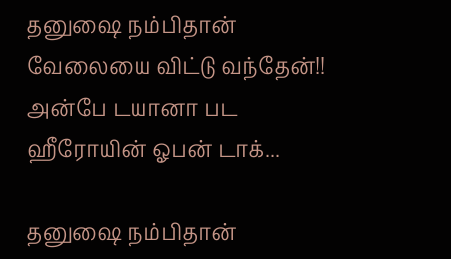தனுஷை நம்பிதான் வேலையை விட்டு வந்தேன்!! அன்பே டயானா பட ஹீரோயின் ஓபன் டாக்...

தனுஷை நம்பிதான்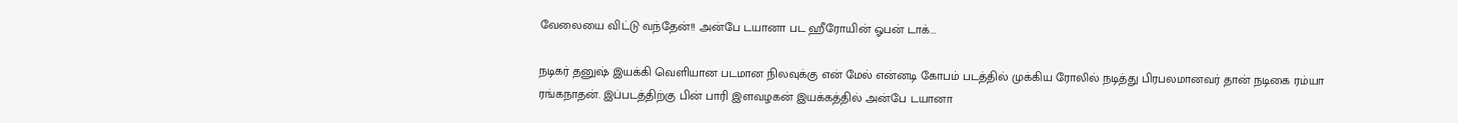வேலையை விட்டு வந்தேன்!! அன்பே டயானா பட ஹீரோயின் ஓபன் டாக்...

நடிகர் தனுஷ் இயக்கி வெளியான படமான நிலவுக்கு என் மேல் என்னடி கோபம் படத்தில் முக்கிய ரோலில் நடித்து பிரபலமானவர் தான் நடிகை ரம்யா ரங்கநாதன். இப்படத்திற்கு பின் பாரி இளவழகன் இயக்கத்தில் அன்பே டயானா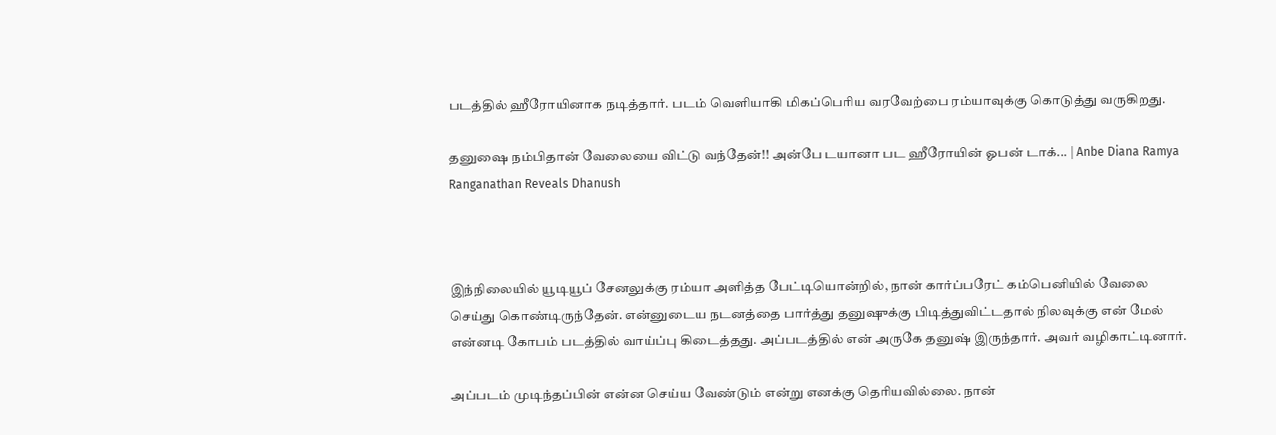படத்தில் ஹீரோயினாக நடித்தார். படம் வெளியாகி மிகப்பெரிய வரவேற்பை ரம்யாவுக்கு கொடுத்து வருகிறது.

தனுஷை நம்பிதான் வேலையை விட்டு வந்தேன்!! அன்பே டயானா பட ஹீரோயின் ஓபன் டாக்... | Anbe Diana Ramya Ranganathan Reveals Dhanush



இந்நிலையில் யூடியூப் சேனலுக்கு ரம்யா அளித்த பேட்டியொன்றில், நான் கார்ப்பரேட் கம்பெனியில் வேலை செய்து கொண்டிருந்தேன். என்னுடைய நடனத்தை பார்த்து தனுஷுக்கு பிடித்துவிட்டதால் நிலவுக்கு என் மேல் என்னடி கோபம் படத்தில் வாய்ப்பு கிடைத்தது. அப்படத்தில் என் அருகே தனுஷ் இருந்தார். அவர் வழிகாட்டினார்.

அப்படம் முடிந்தப்பின் என்ன செய்ய வேண்டும் என்று எனக்கு தெரியவில்லை. நான்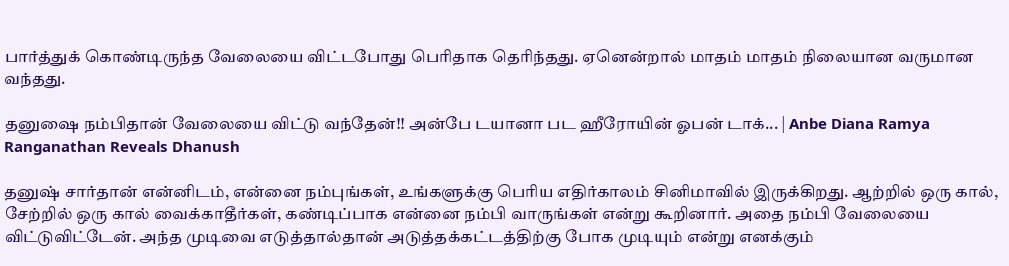பார்த்துக் கொண்டிருந்த வேலையை விட்டபோது பெரிதாக தெரிந்தது. ஏனென்றால் மாதம் மாதம் நிலையான வருமான வந்தது.

தனுஷை நம்பிதான் வேலையை விட்டு வந்தேன்!! அன்பே டயானா பட ஹீரோயின் ஓபன் டாக்... | Anbe Diana Ramya Ranganathan Reveals Dhanush

தனுஷ் சார்தான் என்னிடம், என்னை நம்புங்கள், உங்களுக்கு பெரிய எதிர்காலம் சினிமாவில் இருக்கிறது. ஆற்றில் ஒரு கால், சேற்றில் ஒரு கால் வைக்காதீர்கள், கண்டிப்பாக என்னை நம்பி வாருங்கள் என்று கூறினார். அதை நம்பி வேலையை விட்டுவிட்டேன். அந்த முடிவை எடுத்தால்தான் அடுத்தக்கட்டத்திற்கு போக முடியும் என்று எனக்கும்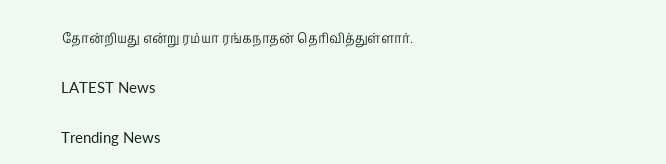தோன்றியது என்று ரம்யா ரங்கநாதன் தெரிவித்துள்ளார்.

LATEST News

Trending News